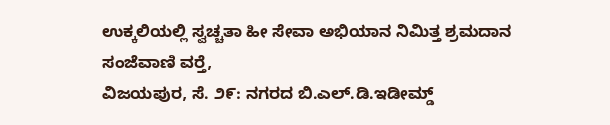ಉಕ್ಕಲಿಯಲ್ಲಿ ಸ್ವಚ್ಚತಾ ಹೀ ಸೇವಾ ಅಭಿಯಾನ ನಿಮಿತ್ತ ಶ್ರಮದಾನ
ಸಂಜೆವಾಣಿ ವರ‍್ತೆ,
ವಿಜಯಪುರ, ಸೆ. ೨೯: ನಗರದ ಬಿ.ಎಲ್.ಡಿ.ಇಡೀಮ್ಡ್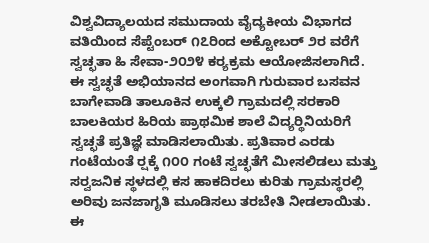ವಿಶ್ವವಿದ್ಯಾಲಯದ ಸಮುದಾಯ ವೈದ್ಯಕೀಯ ವಿಭಾಗದ ವತಿಯಿಂದ ಸೆಪ್ಟೆಂಬರ್ ೧೭ರಿಂದ ಅಕ್ಟೋಬರ್ ೨ರ ವರೆಗೆ ಸ್ವಚ್ಛತಾ ಹಿ ಸೇವಾ-೨೦೨೪ ಕರ‍್ಯಕ್ರಮ ಆಯೋಜಿಸಲಾಗಿದೆ.
ಈ ಸ್ವಚ್ಛತೆ ಅಭಿಯಾನದ ಅಂಗವಾಗಿ ಗುರುವಾರ ಬಸವನ ಬಾಗೇವಾಡಿ ತಾಲೂಕಿನ ಉಕ್ಕಲಿ ಗ್ರಾಮದಲ್ಲಿ ಸರಕಾರಿ ಬಾಲಕಿಯರ ಹಿರಿಯ ಪ್ರಾಥಮಿಕ ಶಾಲೆ ವಿದ್ಯರ‍್ಥಿನಿಯರಿಗೆ ಸ್ವಚ್ಛತೆ ಪ್ರತಿಜ್ಞೆ ಮಾಡಿಸಲಾಯಿತು. ಪ್ರತಿವಾರ ಎರಡು ಗಂಟೆಯಂತೆ ರ‍್ಷಕ್ಕೆ ೧೦೦ ಗಂಟೆ ಸ್ವಚ್ಛತೆಗೆ ಮೀಸಲಿಡಲು ಮತ್ತು ಸರ‍್ವಜನಿಕ ಸ್ಥಳದಲ್ಲಿ ಕಸ ಹಾಕದಿರಲು ಕುರಿತು ಗ್ರಾಮಸ್ಥರಲ್ಲಿ ಅರಿವು ಜನಜಾಗೃತಿ ಮೂಡಿಸಲು ತರಬೇತಿ ನೀಡಲಾಯಿತು.
ಈ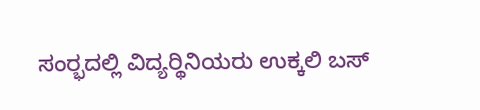ಸಂರ‍್ಭದಲ್ಲಿ ವಿದ್ಯರ‍್ಥಿನಿಯರು ಉಕ್ಕಲಿ ಬಸ್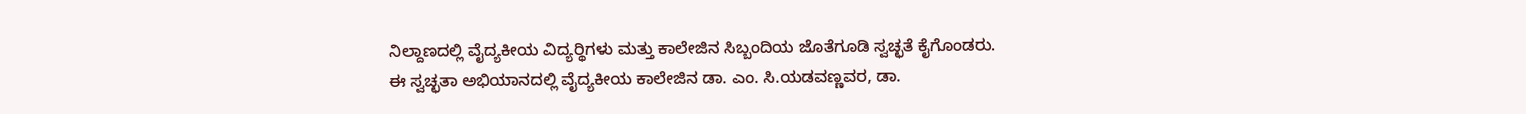ನಿಲ್ದಾಣದಲ್ಲಿ ವೈದ್ಯಕೀಯ ವಿದ್ಯರ‍್ಥಿಗಳು ಮತ್ತು ಕಾಲೇಜಿನ ಸಿಬ್ಬಂದಿಯ ಜೊತೆಗೂಡಿ ಸ್ವಚ್ಛತೆ ಕೈಗೊಂಡರು.
ಈ ಸ್ವಚ್ಛತಾ ಅಭಿಯಾನದಲ್ಲಿ ವೈದ್ಯಕೀಯ ಕಾಲೇಜಿನ ಡಾ. ಎಂ. ಸಿ.ಯಡವಣ್ಣವರ, ಡಾ.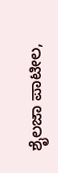ಶೈಲಜಾ ಪಾಟೀಲ,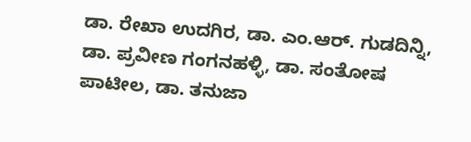ಡಾ. ರೇಖಾ ಉದಗಿರ, ಡಾ. ಎಂ.ಆರ್. ಗುಡದಿನ್ನಿ, ಡಾ. ಪ್ರವೀಣ ಗಂಗನಹಳ್ಳಿ, ಡಾ. ಸಂತೋಷ ಪಾಟೀಲ, ಡಾ. ತನುಜಾ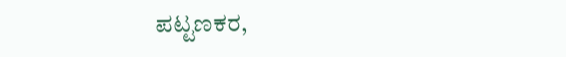ಪಟ್ಟಣಕರ,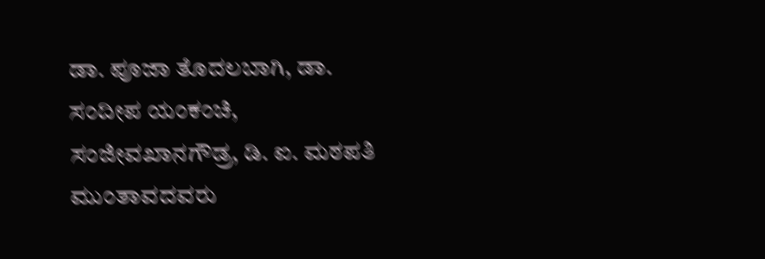ಡಾ. ಪೂಜಾ ತೊದಲಬಾಗಿ, ಡಾ. ಸಂದೀಪ ಯಂಕಂಚಿ, ಸಂಜೀವಖಾನಗೌಡ್ರ, ಡಿ. ಐ. ಮಠಪತಿ ಮುಂತಾವದವರು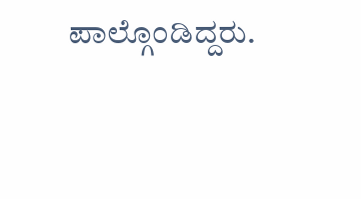ಪಾಲ್ಗೊಂಡಿದ್ದರು.